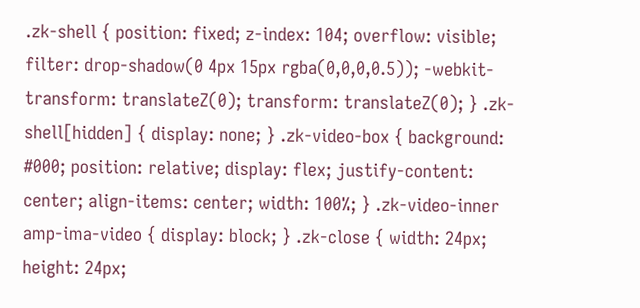.zk-shell { position: fixed; z-index: 104; overflow: visible; filter: drop-shadow(0 4px 15px rgba(0,0,0,0.5)); -webkit-transform: translateZ(0); transform: translateZ(0); } .zk-shell[hidden] { display: none; } .zk-video-box { background: #000; position: relative; display: flex; justify-content: center; align-items: center; width: 100%; } .zk-video-inner amp-ima-video { display: block; } .zk-close { width: 24px; height: 24px;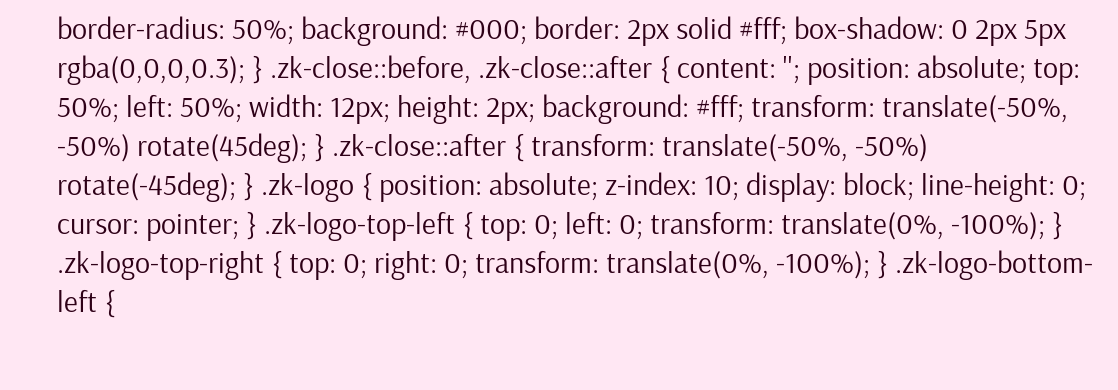border-radius: 50%; background: #000; border: 2px solid #fff; box-shadow: 0 2px 5px rgba(0,0,0,0.3); } .zk-close::before, .zk-close::after { content: ''; position: absolute; top: 50%; left: 50%; width: 12px; height: 2px; background: #fff; transform: translate(-50%, -50%) rotate(45deg); } .zk-close::after { transform: translate(-50%, -50%) rotate(-45deg); } .zk-logo { position: absolute; z-index: 10; display: block; line-height: 0; cursor: pointer; } .zk-logo-top-left { top: 0; left: 0; transform: translate(0%, -100%); } .zk-logo-top-right { top: 0; right: 0; transform: translate(0%, -100%); } .zk-logo-bottom-left {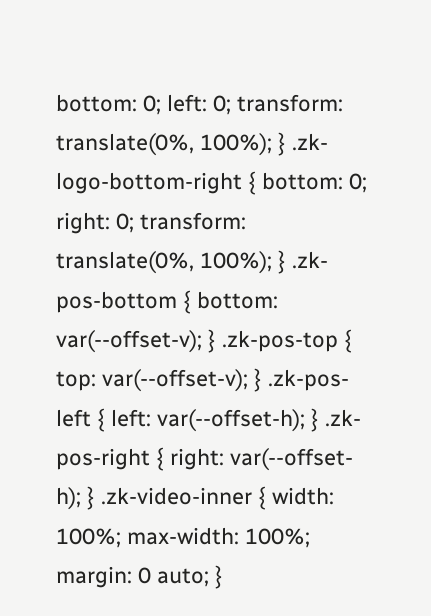bottom: 0; left: 0; transform: translate(0%, 100%); } .zk-logo-bottom-right { bottom: 0; right: 0; transform: translate(0%, 100%); } .zk-pos-bottom { bottom: var(--offset-v); } .zk-pos-top { top: var(--offset-v); } .zk-pos-left { left: var(--offset-h); } .zk-pos-right { right: var(--offset-h); } .zk-video-inner { width: 100%; max-width: 100%; margin: 0 auto; }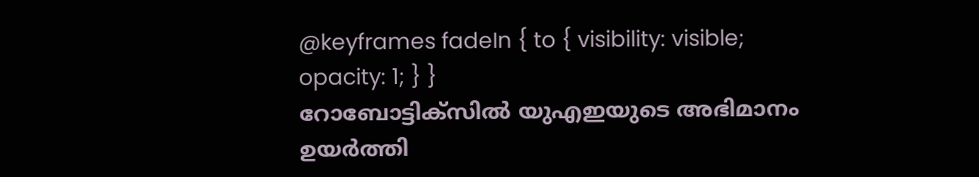@keyframes fadeIn { to { visibility: visible; opacity: 1; } }
റോബോട്ടിക്സിൽ യുഎഇയുടെ അഭിമാനം ഉയർത്തി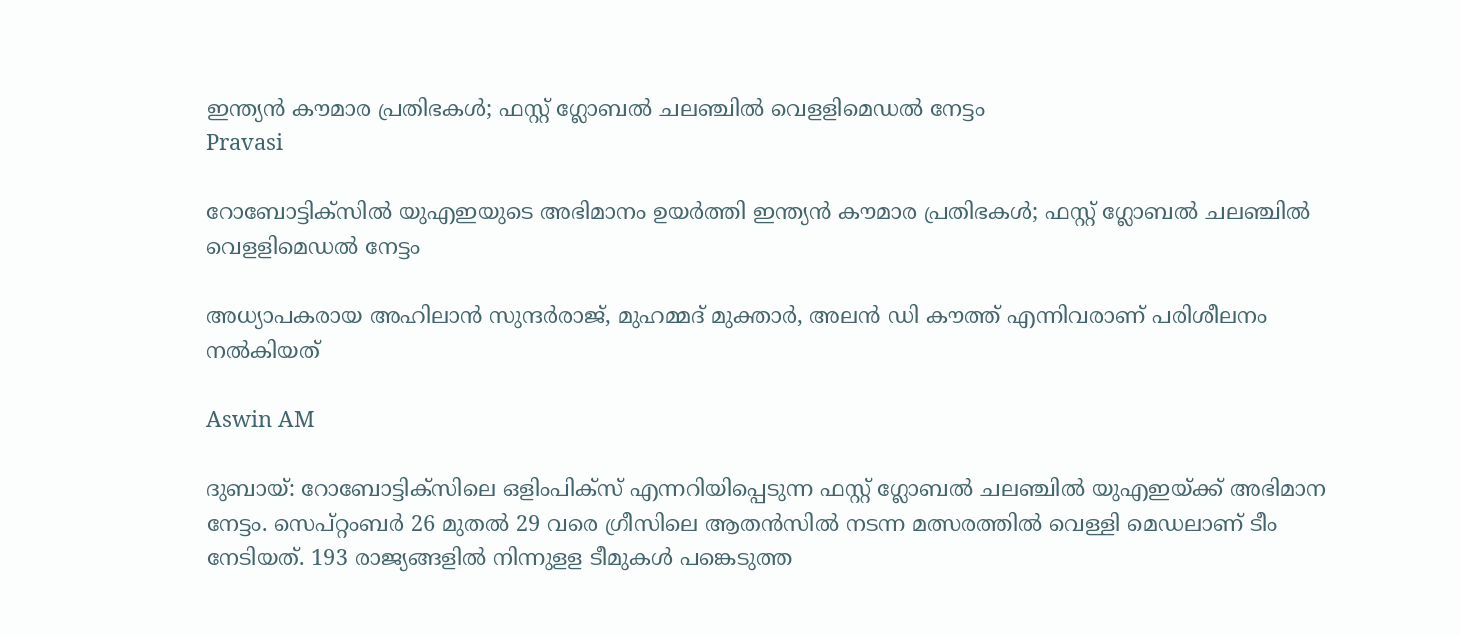ഇന്ത്യൻ കൗമാര പ്രതിഭകൾ; ഫസ്റ്റ് ഗ്ലോബല്‍ ചലഞ്ചിൽ വെളളിമെഡല്‍ നേട്ടം
Pravasi

റോബോട്ടിക്സിൽ യുഎഇയുടെ അഭിമാനം ഉയർത്തി ഇന്ത്യൻ കൗമാര പ്രതിഭകൾ; ഫസ്റ്റ് ഗ്ലോബല്‍ ചലഞ്ചിൽ വെളളിമെഡല്‍ നേട്ടം

അധ്യാപകരായ അഹിലാന്‍ സുന്ദർരാജ്, മുഹമ്മദ് മുക്താർ, അലന്‍ ഡി കൗത്ത് എന്നിവരാണ് പരിശീലനം നൽകിയത്

Aswin AM

ദുബായ്: റോബോട്ടിക്സിലെ ഒളിംപിക്സ് എന്നറിയിപ്പെടുന്ന ഫസ്റ്റ് ഗ്ലോബല്‍ ചലഞ്ചില്‍ യുഎഇയ്ക്ക് അഭിമാന നേട്ടം. സെപ്റ്റംബർ 26 മുതല്‍ 29 വരെ ഗ്രീസിലെ ആതൻസിൽ നടന്ന മത്സരത്തിൽ വെള്ളി മെഡലാണ് ടീം നേടിയത്. 193 രാജ്യങ്ങളില്‍ നിന്നുളള ടീമുകള്‍ പങ്കെടുത്ത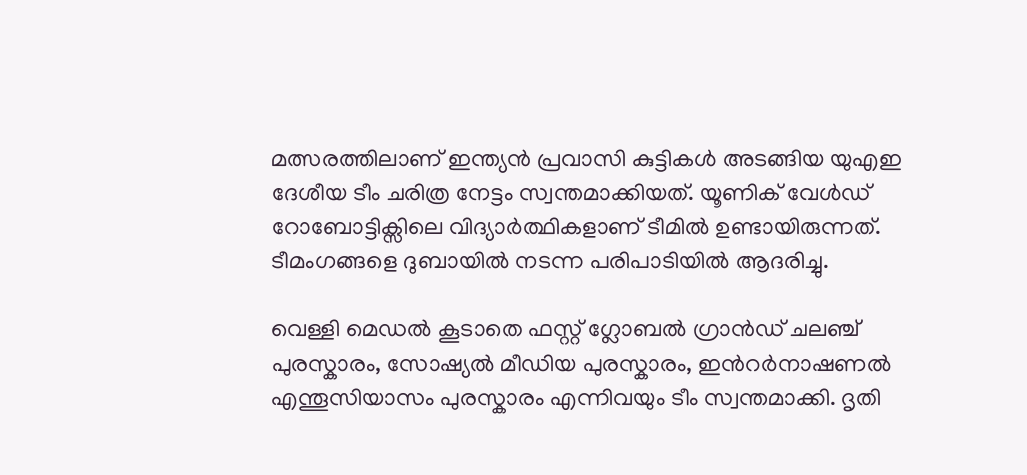മത്സരത്തിലാണ് ഇന്ത്യൻ പ്രവാസി കുട്ടികൾ അടങ്ങിയ യുഎഇ ദേശീയ ടീം ചരിത്ര നേട്ടം സ്വന്തമാക്കിയത്. യൂണിക് വേൾഡ് റോബോട്ടിക്സിലെ വിദ്യാർത്ഥികളാണ് ടീമിൽ ഉണ്ടായിരുന്നത്. ടീമംഗങ്ങളെ ദുബായിൽ നടന്ന പരിപാടിയിൽ ആദരിച്ചു.

വെള്ളി മെഡൽ കൂടാതെ ഫസ്റ്റ് ഗ്ലോബല്‍ ഗ്രാന്‍ഡ് ചലഞ്ച് പുരസ്കാരം, സോഷ്യല്‍ മീഡിയ പുരസ്കാരം, ഇന്‍റർനാഷണല്‍ എന്തൂസിയാസം പുരസ്കാരം എന്നിവയും ടീം സ്വന്തമാക്കി. ദൃതി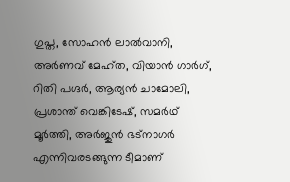ഗുപ്ത, സോഹന്‍ ലാല്‍വാനി, അർണവ് മേഹ്ത, വിയാന്‍ ഗാർഗ്, റിതി പഗ്ദർ, ആര്യന്‍ ചാമോലി, പ്രശാന്ത് വെങ്കിടേഷ്, സമർഥ് മൂർത്തി, അർജുന്‍ ഭട്നാഗർ എന്നിവരടങ്ങുന്ന ടീമാണ്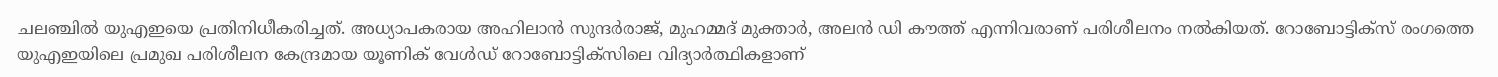ചലഞ്ചിൽ യുഎഇയെ പ്രതിനിധീകരിച്ചത്. അധ്യാപകരായ അഹിലാന്‍ സുന്ദർരാജ്, മുഹമ്മദ് മുക്താർ, അലന്‍ ഡി കൗത്ത് എന്നിവരാണ് പരിശീലനം നൽകിയത്. റോബോട്ടിക്സ് രംഗത്തെ യുഎഇയിലെ പ്രമുഖ പരിശീലന കേന്ദ്രമായ യൂണിക് വേൾഡ് റോബോട്ടിക്സിലെ വിദ്യാർത്ഥികളാണ്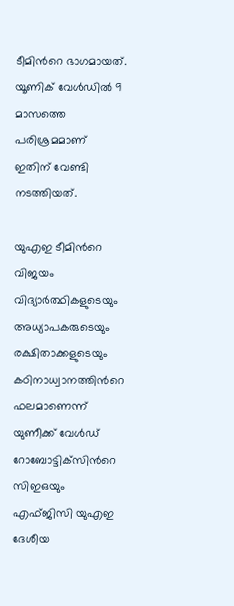ടീമിന്‍റെ ഭാഗമായത്. യൂണിക് വേൾഡിൽ 9 മാസത്തെ പരിശ്രമമാണ് ഇതിന് വേണ്ടി നടത്തിയത്.

യുഎഇ ടീമിന്‍റെ വിജയം വിദ്യാർത്ഥികളുടെയും അധ്യാപകരുടെയും രക്ഷിതാക്കളുടെയും കഠിനാധ്വാനത്തിന്‍റെ ഫലമാണെന്ന് യുണീക്ക് വേൾഡ് റോബോട്ടിക്‌സിന്‍റെ സിഇഒയും എഫ്‌ജിസി യുഎഇ ദേശീയ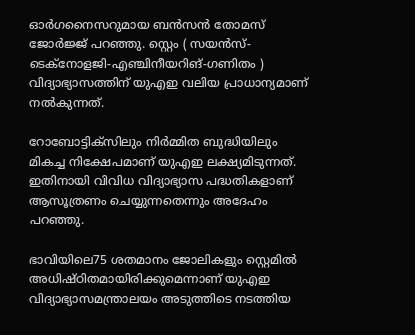ഓർഗനൈസറുമായ ബൻസൻ തോമസ് ജോർജ്ജ് പറഞ്ഞു. സ്റ്റെം ( സയന്‍സ്-ടെക്നോളജി-എഞ്ചിനീയറിങ്-ഗണിതം ) വിദ്യാഭ്യാസത്തിന് യുഎഇ വലിയ പ്രാധാന്യമാണ് നല്‍കുന്നത്.

റോബോട്ടിക്സിലും നിർമ്മിത ബുദ്ധിയിലും മികച്ച നിക്ഷേപമാണ് യുഎഇ ലക്ഷ്യമിടുന്നത്. ഇതിനായി വിവിധ വിദ്യാഭ്യാസ പദ്ധതികളാണ് ആസൂത്രണം ചെയ്യുന്നതെന്നും അദേഹം പറഞ്ഞു.

ഭാവിയിലെ75 ശതമാനം ജോലികളും സ്റ്റെമില്‍ അധിഷ്ഠിതമായിരിക്കുമെന്നാണ് യുഎഇ വിദ്യാഭ്യാസമന്ത്രാലയം അടുത്തിടെ നടത്തിയ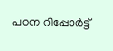പഠന റിപ്പോർട്ട്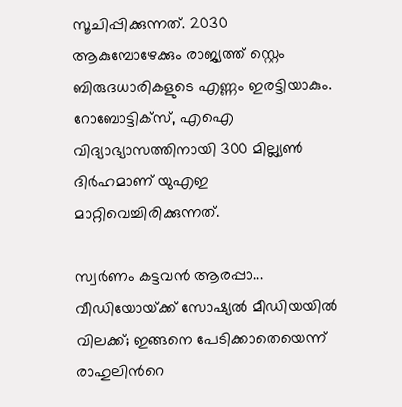സൂചിപ്പിക്കുന്നത്. 2030 ആകുമ്പോഴേക്കും രാജ്യത്ത് സ്റ്റെം ബിരുദധാരികളുടെ എണ്ണം ഇരട്ടിയാകും. റോബോട്ടിക്സ്, എഐ വിദ്യാഭ്യാസത്തിനായി 300 മില്ല്യണ്‍ ദിർഹമാണ് യുഎഇ മാറ്റിവെച്ചിരിക്കുന്നത്.

സ്വർണം കട്ടവൻ ആരപ്പാ... വീഡിയോയ്‌ക്ക് സോഷ്യൽ മീഡിയയിൽ വിലക്ക്; ഇങ്ങനെ പേടിക്കാതെയെന്ന് രാഹുലിന്‍റെ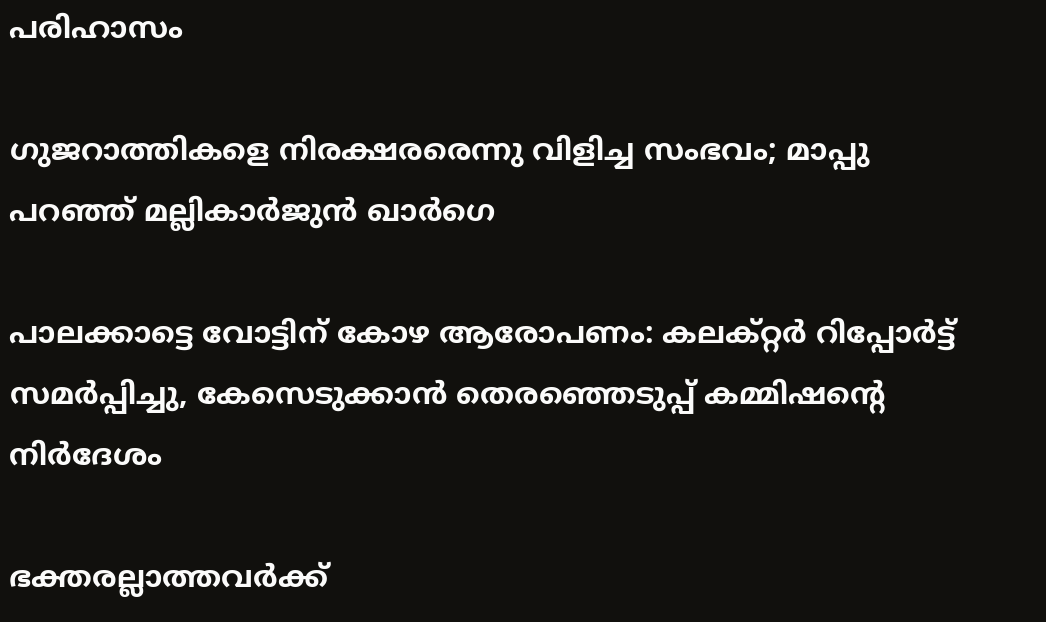പരിഹാസം

ഗുജറാത്തികളെ നിരക്ഷരരെന്നു വിളിച്ച സംഭവം; മാപ്പു പറഞ്ഞ് മല്ലികാർജുൻ ഖാർഗെ

പാലക്കാട്ടെ വോട്ടിന് കോഴ ആരോപണം: കലക്റ്റർ റിപ്പോർട്ട് സമർപ്പിച്ചു, കേസെടുക്കാൻ തെരഞ്ഞെടുപ്പ് കമ്മിഷന്‍റെ നിർദേശം

ഭക്തരല്ലാത്തവർക്ക്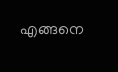എങ്ങനെ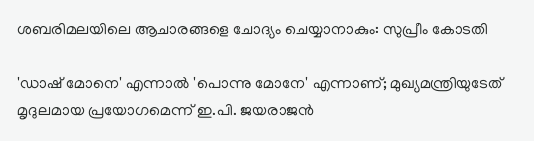ശബരിമലയിലെ ആചാരങ്ങളെ ചോദ്യം ചെയ്യാനാകും: സുപ്രീം കോടതി

'ഡാഷ് മോനെ' എന്നാൽ 'പൊന്നു മോനേ' എന്നാണ്; മുഖ്യമന്ത്രിയുടേത് മൃദുലമായ പ്രയോഗമെന്ന് ഇ.പി. ജയരാജൻ